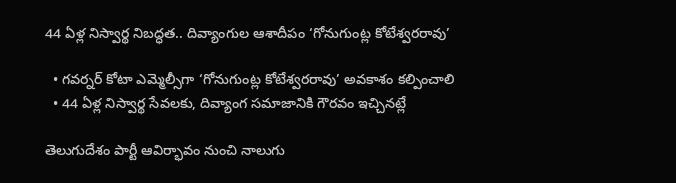44 ఏళ్ల నిస్వార్థ నిబద్ధత.. దివ్యాంగుల ఆశాదీపం ‘గోనుగుంట్ల కోటేశ్వరరావు’

  • గవర్నర్ కోటా ఎమ్మెల్సీగా ‘గోనుగుంట్ల కోటేశ్వరరావు’ అవకాశం కల్పించాలి
  • 44 ఏళ్ల నిస్వార్థ సేవలకు, దివ్యాంగ సమాజానికి గౌరవం ఇచ్చినట్లే

తెలుగుదేశం పార్టీ ఆవిర్భావం నుంచి నాలుగు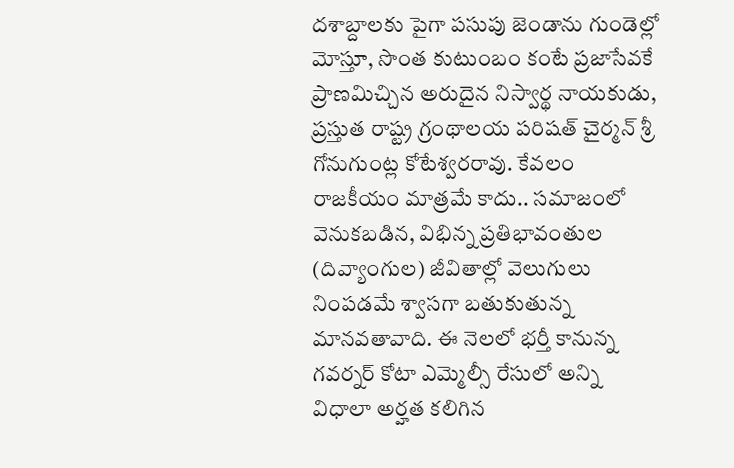దశాబ్దాలకు పైగా పసుపు జెండాను గుండెల్లో మోస్తూ, సొంత కుటుంబం కంటే ప్రజాసేవకే ప్రాణమిచ్చిన అరుదైన నిస్వార్థ నాయకుడు, ప్రస్తుత రాష్ట్ర గ్రంథాలయ పరిషత్ చైర్మన్ శ్రీ గోనుగుంట్ల కోటేశ్వరరావు. కేవలం రాజకీయం మాత్రమే కాదు.. సమాజంలో వెనుకబడిన, విభిన్న ప్రతిభావంతుల (దివ్యాంగుల) జీవితాల్లో వెలుగులు నింపడమే శ్వాసగా బతుకుతున్న మానవతావాది. ఈ నెలలో భర్తీ కానున్న గవర్నర్ కోటా ఎమ్మెల్సీ రేసులో అన్ని విధాలా అర్హత కలిగిన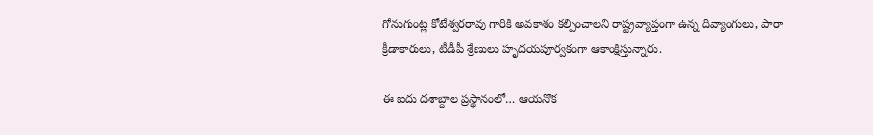గోనుగుంట్ల కోటేశ్వరరావు గారికి అవకాశం కల్పించాలని రాష్ట్రవ్యాప్తంగా ఉన్న దివ్యాంగులు, పారా క్రీడాకారులు, టీడీపీ శ్రేణులు హృదయపూర్వకంగా ఆకాంక్షిస్తున్నారు.

ఈ ఐదు దశాబ్దాల ప్రస్థానంలో… ఆయనొక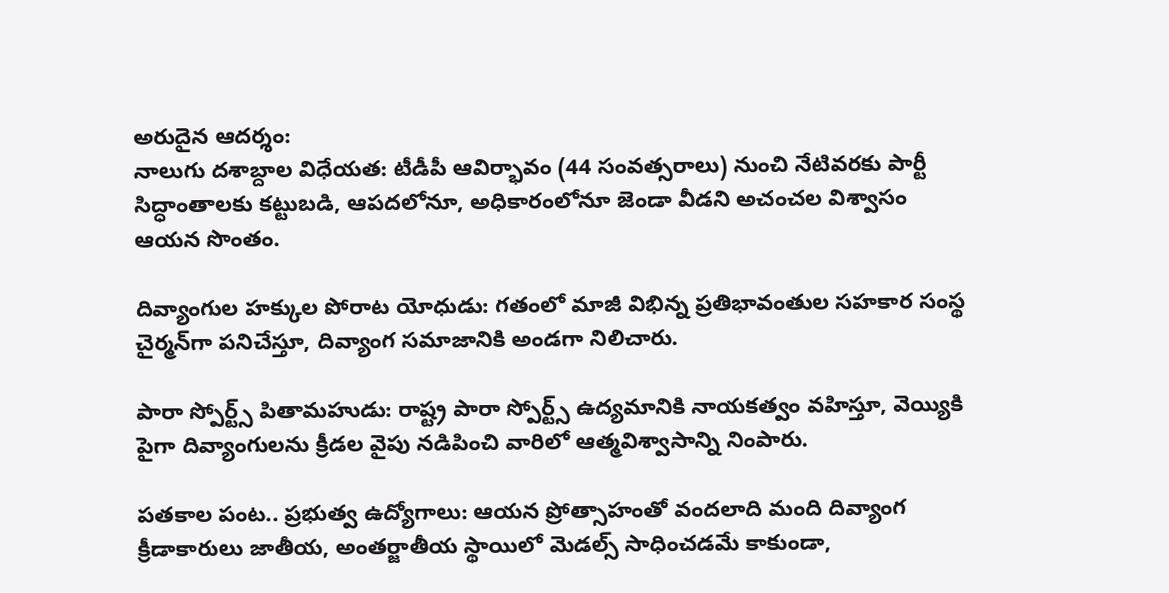అరుదైన ఆదర్శం:
నాలుగు దశాబ్దాల విధేయత: టీడీపీ ఆవిర్భావం (44 సంవత్సరాలు) నుంచి నేటివరకు పార్టీ సిద్ధాంతాలకు కట్టుబడి, ఆపదలోనూ, అధికారంలోనూ జెండా వీడని అచంచల విశ్వాసం ఆయన సొంతం.

దివ్యాంగుల హక్కుల పోరాట యోధుడు: గతంలో మాజీ విభిన్న ప్రతిభావంతుల సహకార సంస్థ చైర్మన్‌గా పనిచేస్తూ, దివ్యాంగ సమాజానికి అండగా నిలిచారు.

పారా స్పోర్ట్స్ పితామహుడు: రాష్ట్ర పారా స్పోర్ట్స్ ఉద్యమానికి నాయకత్వం వహిస్తూ, వెయ్యికి పైగా దివ్యాంగులను క్రీడల వైపు నడిపించి వారిలో ఆత్మవిశ్వాసాన్ని నింపారు.

పతకాల పంట.. ప్రభుత్వ ఉద్యోగాలు: ఆయన ప్రోత్సాహంతో వందలాది మంది దివ్యాంగ క్రీడాకారులు జాతీయ, అంతర్జాతీయ స్థాయిలో మెడల్స్ సాధించడమే కాకుండా,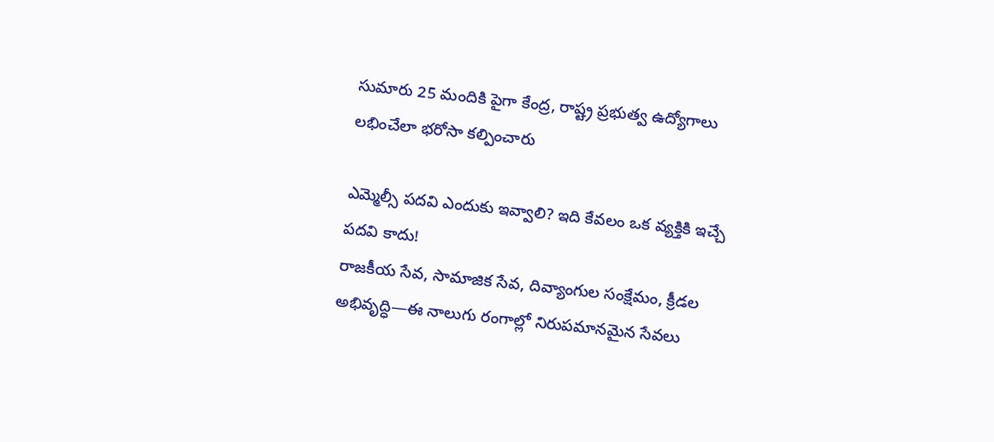సుమారు 25 మందికి పైగా కేంద్ర, రాష్ట్ర ప్రభుత్వ ఉద్యోగాలు లభించేలా భరోసా కల్పించారు

ఎమ్మెల్సీ పదవి ఎందుకు ఇవ్వాలి? ఇది కేవలం ఒక వ్యక్తికి ఇచ్చే పదవి కాదు!
రాజకీయ సేవ, సామాజిక సేవ, దివ్యాంగుల సంక్షేమం, క్రీడల అభివృద్ధి—ఈ నాలుగు రంగాల్లో నిరుపమానమైన సేవలు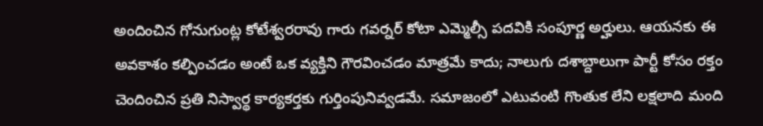అందించిన గోనుగుంట్ల కోటేశ్వరరావు గారు గవర్నర్ కోటా ఎమ్మెల్సీ పదవికి సంపూర్ణ అర్హులు. ఆయనకు ఈ అవకాశం కల్పించడం అంటే ఒక వ్యక్తిని గౌరవించడం మాత్రమే కాదు; నాలుగు దశాబ్దాలుగా పార్టీ కోసం రక్తం చెందించిన ప్రతి నిస్వార్థ కార్యకర్తకు గుర్తింపునివ్వడమే. సమాజంలో ఎటువంటి గొంతుక లేని లక్షలాది మంది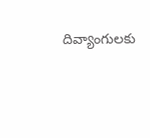దివ్యాంగులకు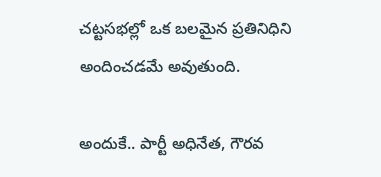చట్టసభల్లో ఒక బలమైన ప్రతినిధిని అందించడమే అవుతుంది.

అందుకే.. పార్టీ అధినేత, గౌరవ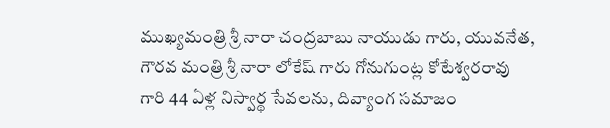ముఖ్యమంత్రి శ్రీ నారా చంద్రబాబు నాయుడు గారు, యువనేత, గౌరవ మంత్రి శ్రీ నారా లోకేష్ గారు గోనుగుంట్ల కోటేశ్వరరావు గారి 44 ఏళ్ల నిస్వార్థ సేవలను, దివ్యాంగ సమాజం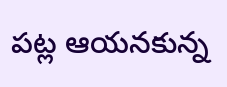పట్ల ఆయనకున్న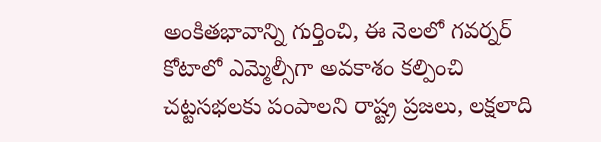అంకితభావాన్ని గుర్తించి, ఈ నెలలో గవర్నర్ కోటాలో ఎమ్మెల్సీగా అవకాశం కల్పించి చట్టసభలకు పంపాలని రాష్ట్ర ప్రజలు, లక్షలాది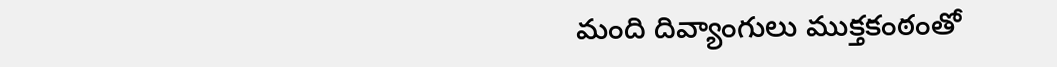మంది దివ్యాంగులు ముక్తకంఠంతో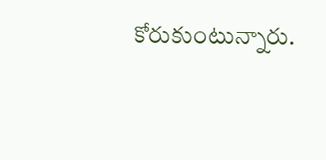కోరుకుంటున్నారు.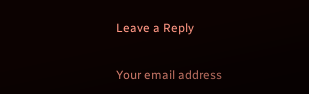Leave a Reply

Your email address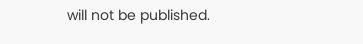will not be published.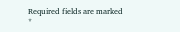Required fields are marked *